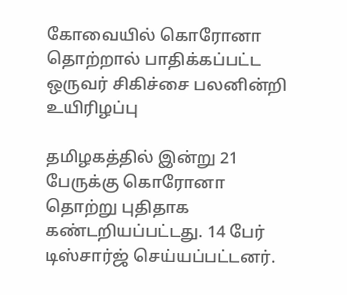கோவையில் கொரோனா தொற்றால் பாதிக்கப்பட்ட ஒருவர் சிகிச்சை பலனின்றி உயிரிழப்பு

தமிழகத்தில் இன்று 21 பேருக்கு கொரோனா தொற்று புதிதாக கண்டறியப்பட்டது. 14 பேர் டிஸ்சார்ஜ் செய்யப்பட்டனர்.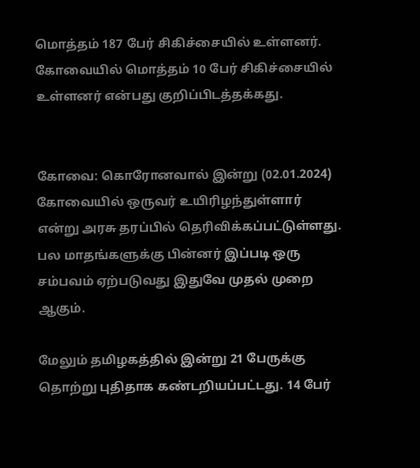மொத்தம் 187 பேர் சிகிச்சையில் உள்ளனர். கோவையில் மொத்தம் 10 பேர் சிகிச்சையில் உள்ளனர் என்பது குறிப்பிடத்தக்கது.


கோவை: கொரோனவால் இன்று (02.01.2024) கோவையில் ஒருவர் உயிரிழந்துள்ளார் என்று அரசு தரப்பில் தெரிவிக்கப்பட்டுள்ளது. பல மாதங்களுக்கு பின்னர் இப்படி ஒரு சம்பவம் ஏற்படுவது இதுவே முதல் முறை ஆகும்.

மேலும் தமிழகத்தில் இன்று 21 பேருக்கு தொற்று புதிதாக கண்டறியப்பட்டது. 14 பேர்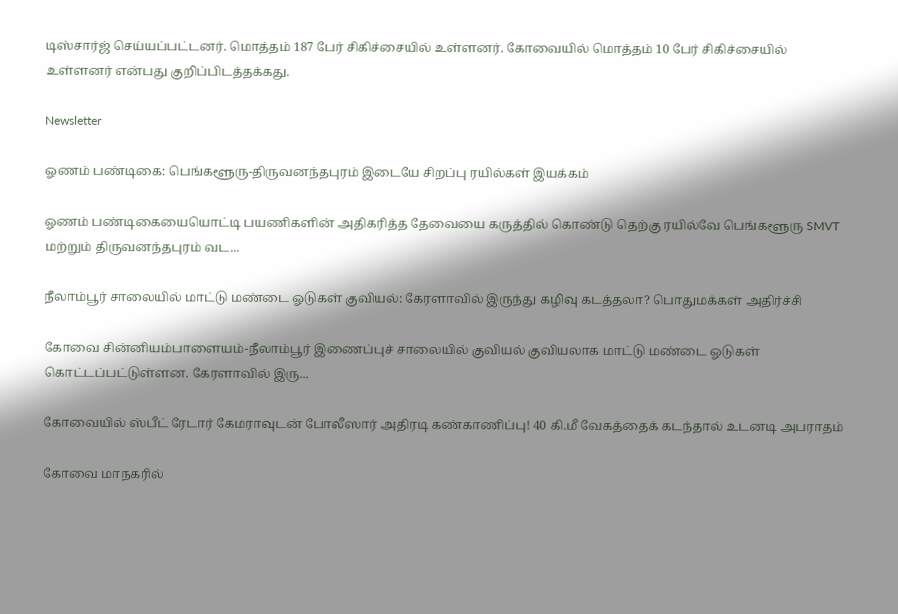டிஸ்சார்ஜ் செய்யப்பட்டனர். மொத்தம் 187 பேர் சிகிச்சையில் உள்ளனர். கோவையில் மொத்தம் 10 பேர் சிகிச்சையில் உள்ளனர் என்பது குறிப்பிடத்தக்கது.

Newsletter

ஓணம் பண்டிகை: பெங்களூரு-திருவனந்தபுரம் இடையே சிறப்பு ரயில்கள் இயக்கம்

ஓணம் பண்டிகையையொட்டி பயணிகளின் அதிகரித்த தேவையை கருத்தில் கொண்டு தெற்கு ரயில்வே பெங்களூரு SMVT மற்றும் திருவனந்தபுரம் வட...

நீலாம்பூர் சாலையில் மாட்டு மண்டை ஓடுகள் குவியல்: கேரளாவில் இருந்து கழிவு கடத்தலா? பொதுமக்கள் அதிர்ச்சி

கோவை சின்னியம்பாளையம்-நீலாம்பூர் இணைப்புச் சாலையில் குவியல் குவியலாக மாட்டு மண்டை ஓடுகள் கொட்டப்பட்டுள்ளன. கேரளாவில் இரு...

கோவையில் ஸ்பீட் ரேடார் கேமராவுடன் போலீஸார் அதிரடி கண்காணிப்பு! 40 கி.மீ வேகத்தைக் கடந்தால் உடனடி அபராதம்

கோவை மாநகரில்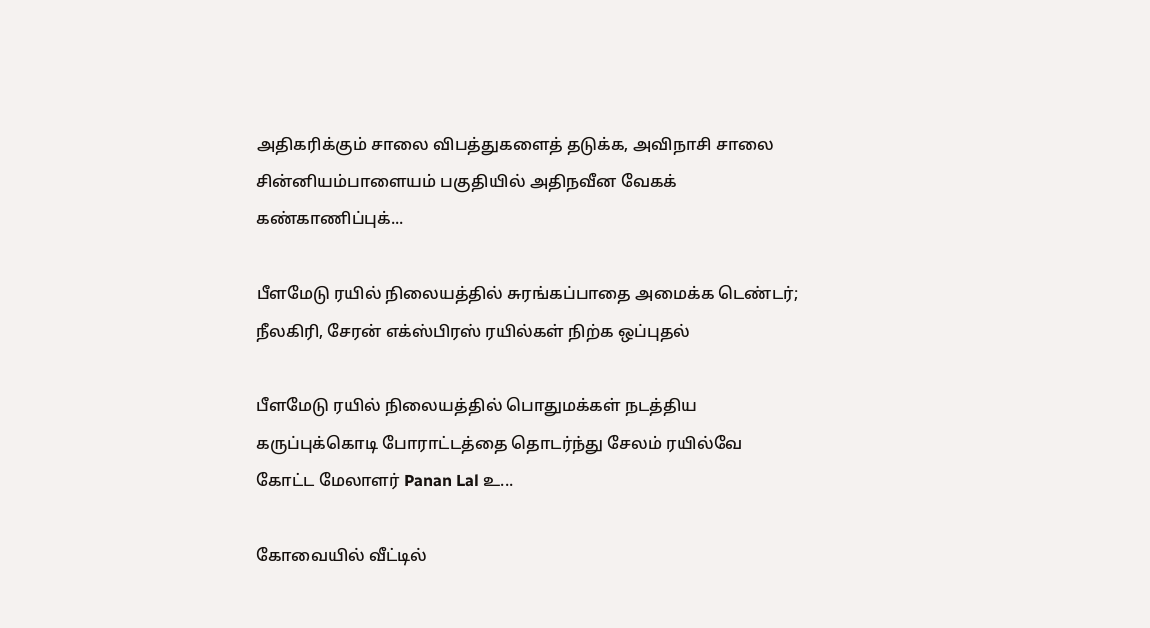அதிகரிக்கும் சாலை விபத்துகளைத் தடுக்க, அவிநாசி சாலை சின்னியம்பாளையம் பகுதியில் அதிநவீன வேகக் கண்காணிப்புக்...

பீளமேடு ரயில் நிலையத்தில் சுரங்கப்பாதை அமைக்க டெண்டர்; நீலகிரி, சேரன் எக்ஸ்பிரஸ் ரயில்கள் நிற்க ஒப்புதல்

பீளமேடு ரயில் நிலையத்தில் பொதுமக்கள் நடத்திய கருப்புக்கொடி போராட்டத்தை தொடர்ந்து சேலம் ரயில்வே கோட்ட மேலாளர் Panan Lal உ...

கோவையில் வீட்டில்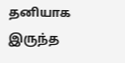தனியாக இருந்த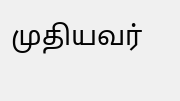முதியவர்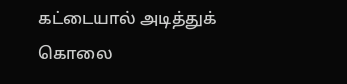கட்டையால் அடித்துக் கொலை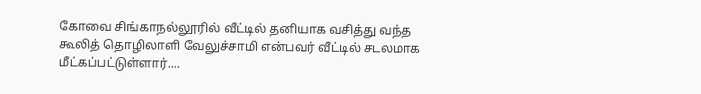கோவை சிங்காநல்லூரில் வீட்டில் தனியாக வசித்து வந்த கூலித் தொழிலாளி வேலுச்சாமி என்பவர் வீட்டில் சடலமாக மீட்கப்பட்டுள்ளார்....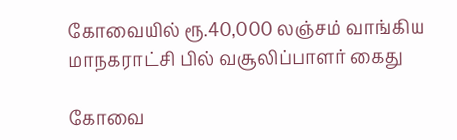கோவையில் ரூ.40,000 லஞ்சம் வாங்கிய மாநகராட்சி பில் வசூலிப்பாளர் கைது

கோவை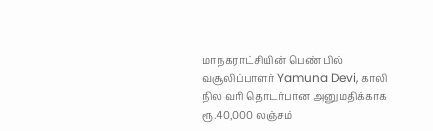மாநகராட்சியின் பெண் பில் வசூலிப்பாளர் Yamuna Devi, காலி நில வரி தொடர்பான அனுமதிக்காக ரூ.40,000 லஞ்சம்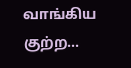வாங்கிய குற்ற...